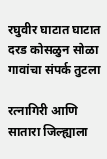रघुवीर घाटात घाटात दरड कोसळुन सोळा गावांचा संपर्क तुटला

रत्नागिरी आणि सातारा जिल्ह्याला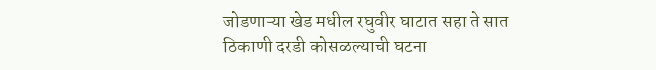जोडणाऱ्या खेड मधील रघुवीर घाटात सहा ते सात ठिकाणी दरडी कोसळल्याची घटना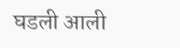घडली आली